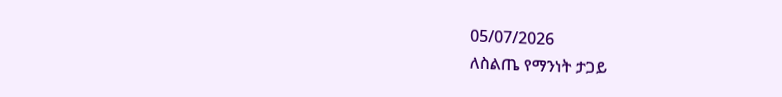05/07/2026
ለስልጤ የማንነት ታጋይ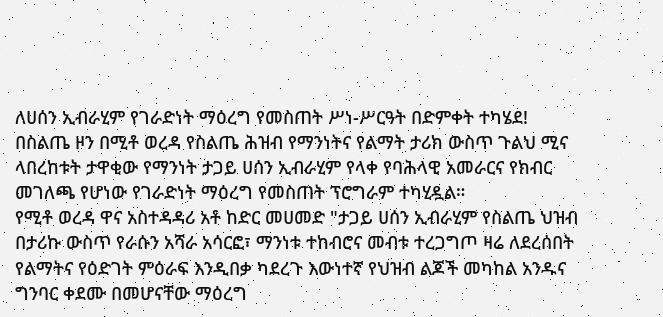ለሀሰን ኢብራሂም የገራድነት ማዕረግ የመስጠት ሥነ-ሥርዓት በድምቀት ተካሄደ!
በስልጤ ዞን በሚቶ ወረዳ የስልጤ ሕዝብ የማንነትና የልማት ታሪክ ውስጥ ጉልህ ሚና ላበረከቱት ታዋቂው የማንነት ታጋይ ሀሰን ኢብራሂም የላቀ የባሕላዊ አመራርና የክብር መገለጫ የሆነው የገራድነት ማዕረግ የመስጠት ፕሮግራም ተካሂዷል።
የሚቶ ወረዳ ዋና አስተዳዳሪ አቶ ከድር መሀመድ "ታጋይ ሀሰን ኢብራሂም የስልጤ ህዝብ በታሪኩ ውስጥ የራሱን አሻራ አሳርፎ፣ ማንነቱ ተከብሮና መብቱ ተረጋግጦ ዛሬ ለደረሰበት የልማትና የዕድገት ምዕራፍ እንዲበቃ ካደረጉ እውነተኛ የህዝብ ልጆች መካከል አንዱና ግንባር ቀደሙ በመሆናቸው ማዕረግ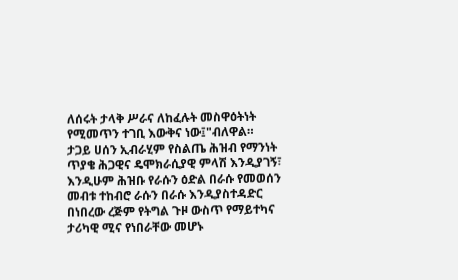ለሰሩት ታላቅ ሥራና ለከፈሉት መስዋዕትነት የሚመጥን ተገቢ እውቅና ነው፤"ብለዋል።
ታጋይ ሀሰን ኢብራሂም የስልጤ ሕዝብ የማንነት ጥያቄ ሕጋዊና ዴሞክራሲያዊ ምላሽ እንዲያገኝ፣ እንዲሁም ሕዝቡ የራሱን ዕድል በራሱ የመወሰን መብቱ ተከብሮ ራሱን በራሱ እንዲያስተዳድር በነበረው ረጅም የትግል ጉዞ ውስጥ የማይተካና ታሪካዊ ሚና የነበራቸው መሆኑ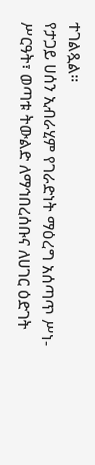ተገልጿል።
የታጋይ ሀሰን ኢብራሂም የገራድነት ማዕረግ አሰጣጥ ሥነ-ሥርዓት፣ ወጣቱ ትውልድ ለማኅበረሰቡና ለሀገር ዕድገት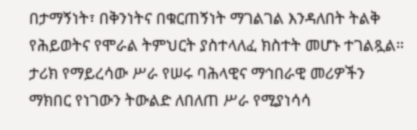በታማኝነት፣ በቅንነትና በቁርጠኝነት ማገልገል እንዳለበት ትልቅ የሕይወትና የሞራል ትምህርት ያስተላለፈ ክስተት መሆኑ ተገልጿል።
ታሪክ የማይረሳው ሥራ የሠሩ ባሕላዊና ማኅበራዊ መሪዎችን ማክበር የነገውን ትውልድ ለበለጠ ሥራ የሚያነሳሳ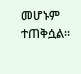መሆኑም ተጠቅሷል።